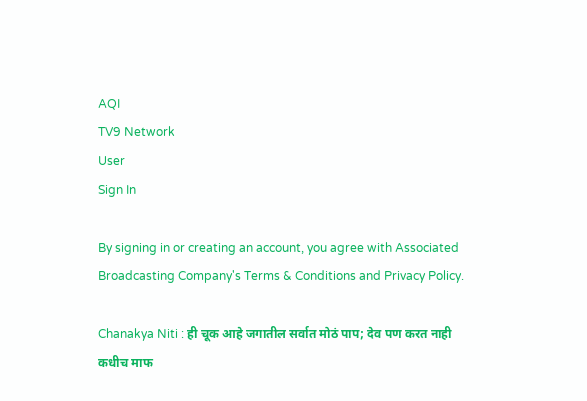AQI
TV9 Network
User
Sign In

By signing in or creating an account, you agree with Associated Broadcasting Company's Terms & Conditions and Privacy Policy.

Chanakya Niti : ही चूक आहे जगातील सर्वात मोठं पाप; देव पण करत नाही कधीच माफ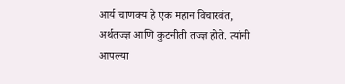आर्य चाणक्य हे एक महान विचारवंत, अर्थतज्ज्ञ आणि कुटनीती तज्ज्ञ होते. त्यांनी आपल्या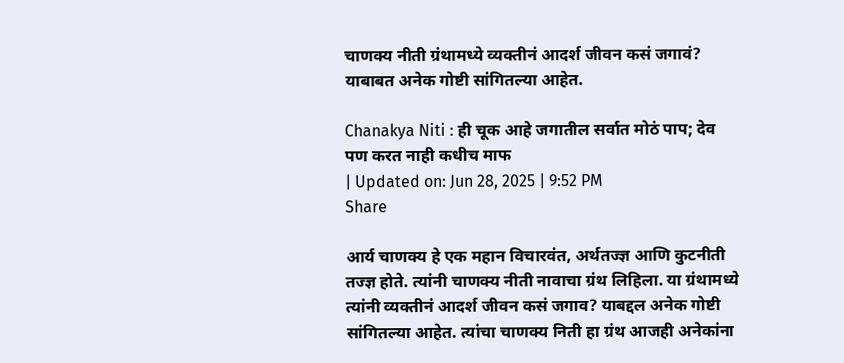चाणक्य नीती ग्रंथामध्ये व्यक्तीनं आदर्श जीवन कसं जगावं? याबाबत अनेक गोष्टी सांगितल्या आहेत.

Chanakya Niti : ही चूक आहे जगातील सर्वात मोठं पाप; देव पण करत नाही कधीच माफ
| Updated on: Jun 28, 2025 | 9:52 PM
Share

आर्य चाणक्य हे एक महान विचारवंत, अर्थतज्ज्ञ आणि कुटनीती तज्ज्ञ होते. त्यांनी चाणक्य नीती नावाचा ग्रंथ लिहिला. या ग्रंथामध्ये त्यांनी व्यक्तीनं आदर्श जीवन कसं जगाव? याबद्दल अनेक गोष्टी सांगितल्या आहेत. त्यांचा चाणक्य निती हा ग्रंथ आजही अनेकांना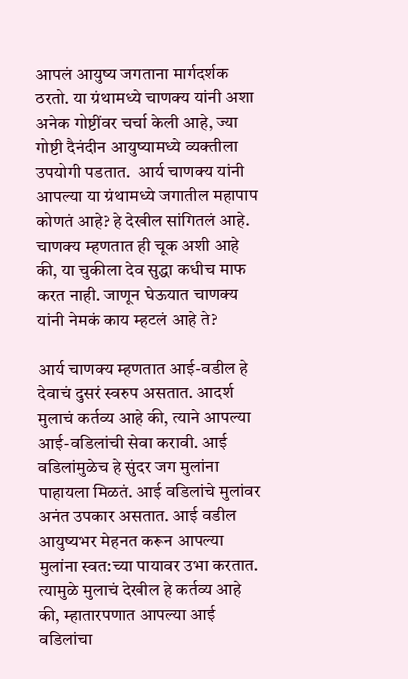आपलं आयुष्य जगताना मार्गदर्शक ठरतो. या ग्रंथामध्ये चाणक्य यांनी अशा अनेक गोष्टींवर चर्चा केली आहे, ज्या गोष्टी दैनंदीन आयुष्यामध्ये व्यक्तीला उपयोगी पडतात.  आर्य चाणक्य यांनी आपल्या या ग्रंथामध्ये जगातील महापाप कोणतं आहे? हे देखील सांगितलं आहे. चाणक्य म्हणतात ही चूक अशी आहे की, या चुकीला देव सुद्धा कधीच माफ करत नाही. जाणून घेऊयात चाणक्य यांनी नेमकं काय म्हटलं आहे ते?

आर्य चाणक्य म्हणतात आई-वडील हे देवाचं दुसरं स्वरुप असतात. आदर्श मुलाचं कर्तव्य आहे की, त्याने आपल्या आई-वडिलांची सेवा करावी. आई वडिलांमुळेच हे सुंदर जग मुलांना पाहायला मिळतं. आई वडिलांचे मुलांवर अनंत उपकार असतात. आई वडील आयुष्यभर मेहनत करून आपल्या मुलांना स्वत:च्या पायावर उभा करतात. त्यामुळे मुलाचं देखील हे कर्तव्य आहे की, म्हातारपणात आपल्या आई वडिलांचा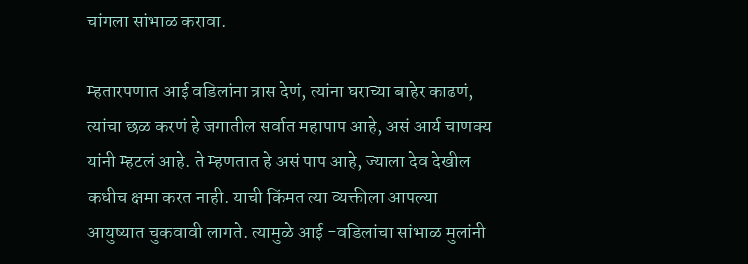चांगला सांभाळ करावा.

म्हतारपणात आई वडिलांना त्रास देणं, त्यांना घराच्या बाहेर काढणं, त्यांचा छळ करणं हे जगातील सर्वात महापाप आहे, असं आर्य चाणक्य यांनी म्हटलं आहे. ते म्हणतात हे असं पाप आहे, ज्याला देव देखील कधीच क्षमा करत नाही. याची किंमत त्या व्यक्तीला आपल्या आयुष्यात चुकवावी लागते. त्यामुळे आई -वडिलांचा सांभाळ मुलांनी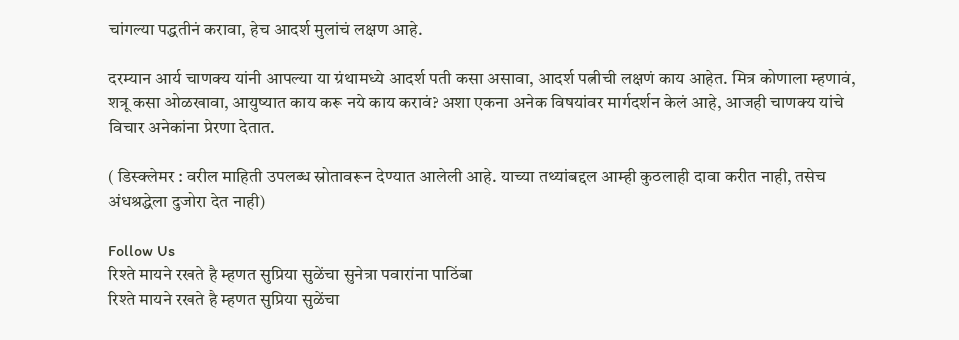चांगल्या पद्धतीनं करावा, हेच आदर्श मुलांचं लक्षण आहे.

दरम्यान आर्य चाणक्य यांनी आपल्या या ग्रंथामध्ये आदर्श पती कसा असावा, आदर्श पत्नीची लक्षणं काय आहेत. मित्र कोणाला म्हणावं, शत्रू कसा ओळखावा, आयुष्यात काय करू नये काय करावं? अशा एकना अनेक विषयांवर मार्गदर्शन केलं आहे, आजही चाणक्य यांचे विचार अनेकांना प्रेरणा देतात.

( डिस्क्लेमर : वरील माहिती उपलब्ध स्रोतावरून देण्यात आलेली आहे. याच्या तथ्यांबद्दल आम्ही कुठलाही दावा करीत नाही, तसेच अंधश्रद्धेला दुजोरा देत नाही)

Follow Us
रिश्ते मायने रखते है म्हणत सुप्रिया सुळेंचा सुनेत्रा पवारांना पाठिंबा
रिश्ते मायने रखते है म्हणत सुप्रिया सुळेंचा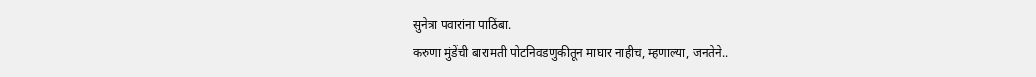सुनेत्रा पवारांना पाठिंबा.
करुणा मुंडेंची बारामती पोटनिवडणुकीतून माघार नाहीच, म्हणाल्या, जनतेने..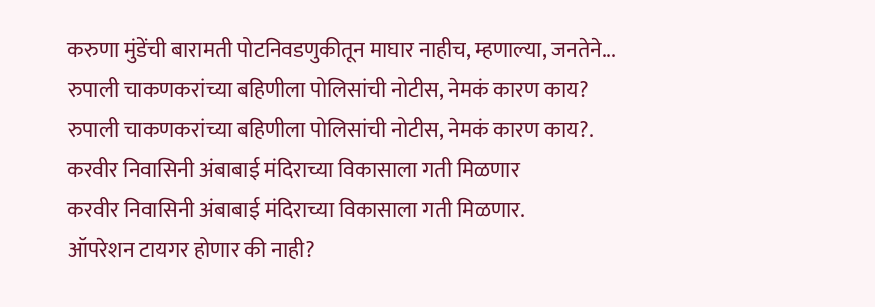करुणा मुंडेंची बारामती पोटनिवडणुकीतून माघार नाहीच, म्हणाल्या, जनतेने...
रुपाली चाकणकरांच्या बहिणीला पोलिसांची नोटीस, नेमकं कारण काय?
रुपाली चाकणकरांच्या बहिणीला पोलिसांची नोटीस, नेमकं कारण काय?.
करवीर निवासिनी अंबाबाई मंदिराच्या विकासाला गती मिळणार
करवीर निवासिनी अंबाबाई मंदिराच्या विकासाला गती मिळणार.
ऑपरेशन टायगर होणार की नाही?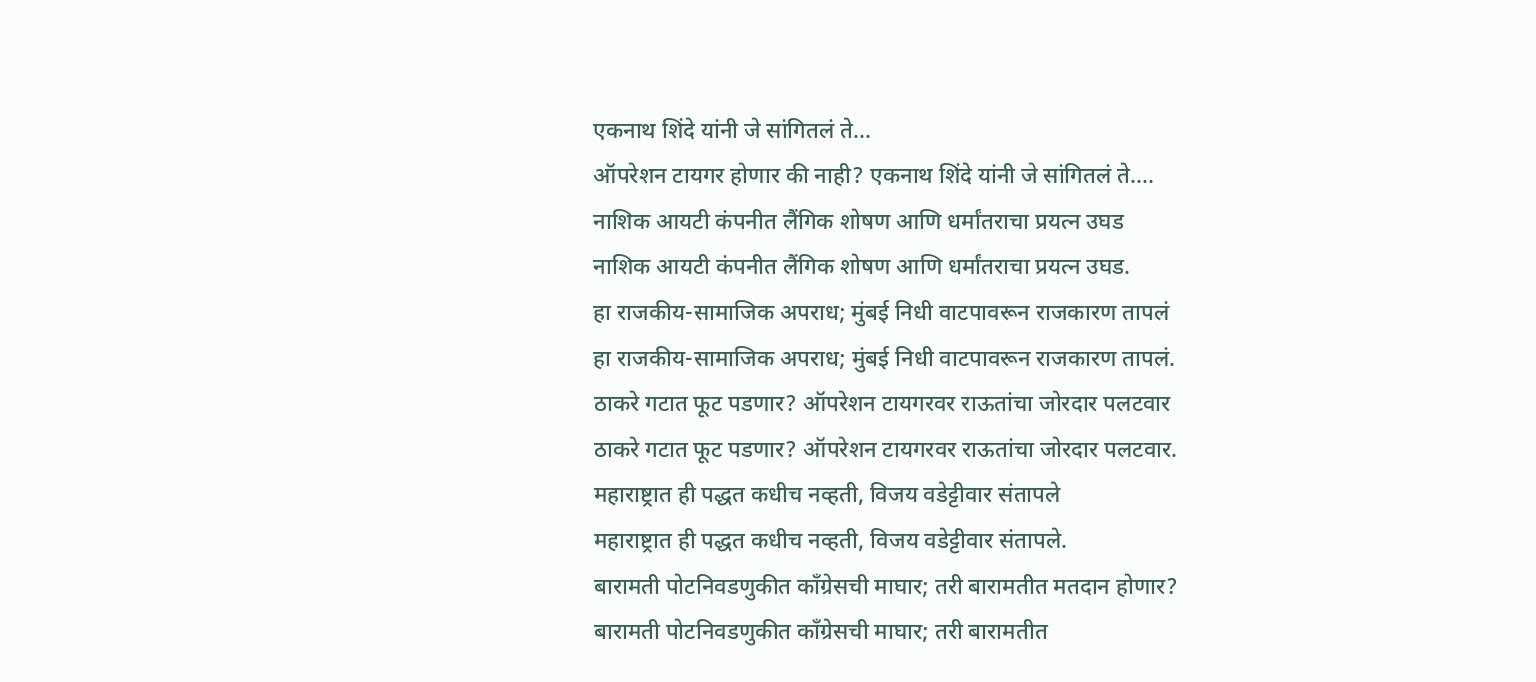एकनाथ शिंदे यांनी जे सांगितलं ते...
ऑपरेशन टायगर होणार की नाही? एकनाथ शिंदे यांनी जे सांगितलं ते....
नाशिक आयटी कंपनीत लैंगिक शोषण आणि धर्मांतराचा प्रयत्न उघड
नाशिक आयटी कंपनीत लैंगिक शोषण आणि धर्मांतराचा प्रयत्न उघड.
हा राजकीय-सामाजिक अपराध; मुंबई निधी वाटपावरून राजकारण तापलं
हा राजकीय-सामाजिक अपराध; मुंबई निधी वाटपावरून राजकारण तापलं.
ठाकरे गटात फूट पडणार? ऑपरेशन टायगरवर राऊतांचा जोरदार पलटवार
ठाकरे गटात फूट पडणार? ऑपरेशन टायगरवर राऊतांचा जोरदार पलटवार.
महाराष्ट्रात ही पद्धत कधीच नव्हती, विजय वडेट्टीवार संतापले
महाराष्ट्रात ही पद्धत कधीच नव्हती, विजय वडेट्टीवार संतापले.
बारामती पोटनिवडणुकीत काँग्रेसची माघार; तरी बारामतीत मतदान होणार?
बारामती पोटनिवडणुकीत काँग्रेसची माघार; तरी बारामतीत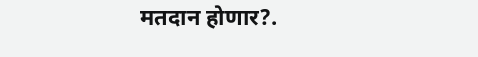मतदान होणार?.